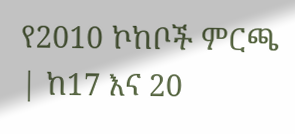የ2010 ኮከቦች ምርጫ | ከ17 እና 20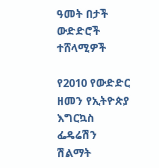ዓመት በታች ውድድሮች ተሸላሚዎች

የ2010 የውድድር ዘመን የኢትዮጵያ እግርኳስ ፌዴሬሽን ሽልማት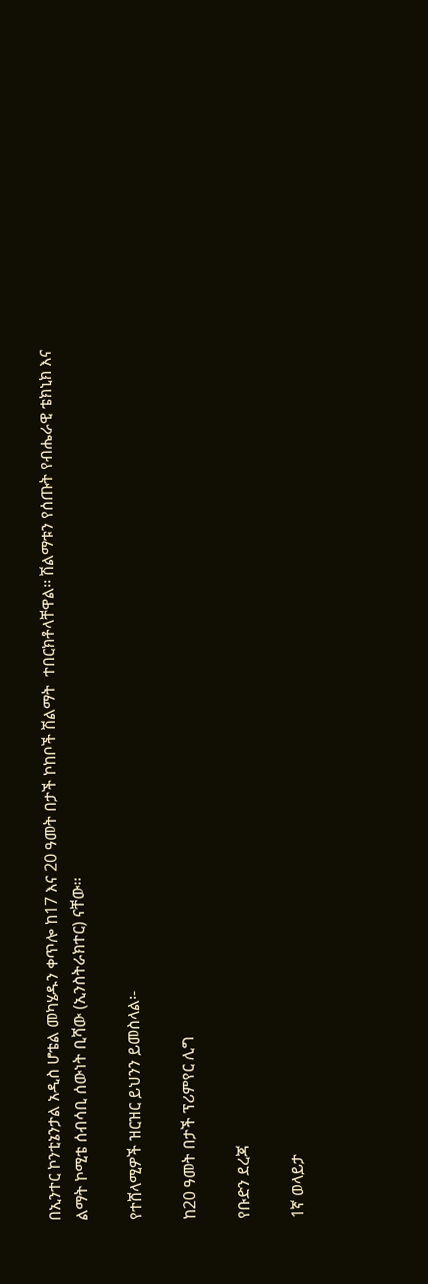በኢንተር ኮንቲኔንታል አዲስ ሆቴል መካሄዱን ቀጥሎ ከ17 እና 20 ዓመት በታች ኮከቦች ሽልማት  ተበርክቶላቸዋል፡፡ ሽልማቱን የሰጡት የብሔራዊ ቴክኒክ እና ልማት ኮሚቴ ሰብሳቢ ሰውነት ቢሻው (ኢንስትራክተር) ናቸው፡፡

የተሸላሚዎች ዝርዝር ይህንን ይመስላል፡-

ከ20 ዓመት በታች ፕሪምየር ሊግ

የቡድን ደረጃ

1ኛ ወላይታ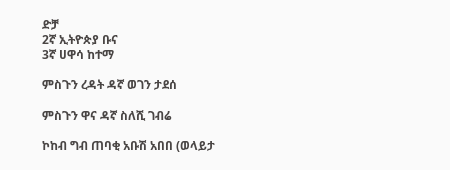ድቻ
2ኛ ኢትዮጵያ ቡና
3ኛ ሀዋሳ ከተማ

ምስጉን ረዳት ዳኛ ወገን ታደሰ

ምስጉን ዋና ዳኛ ስለሺ ገብሬ

ኮከብ ግብ ጠባቂ አቡሽ አበበ (ወላይታ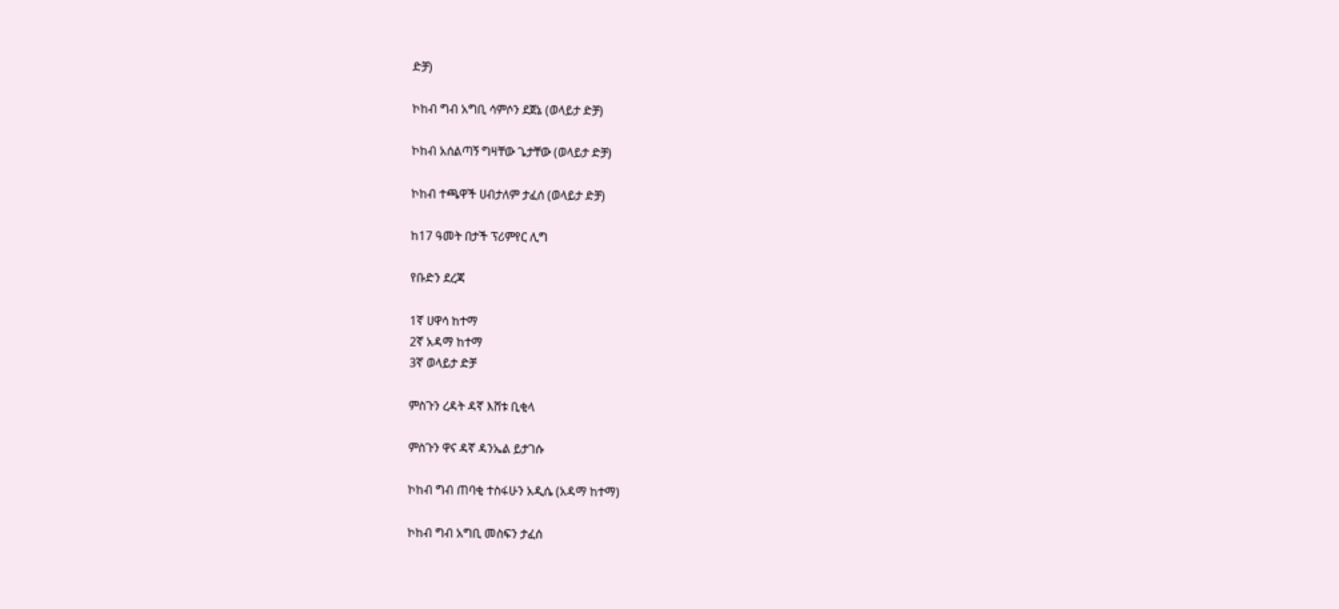ድቻ)

ኮከብ ግብ አግቢ ሳምሶን ደጀኔ (ወላይታ ድቻ)

ኮከብ አሰልጣኝ ግዛቸው ጌታቸው (ወላይታ ድቻ)

ኮከብ ተጫዋች ሀብታለም ታፈሰ (ወላይታ ድቻ)

ከ17 ዓመት በታች ፕሪምየር ሊግ

የቡድን ደረጃ

1ኛ ሀዋሳ ከተማ
2ኛ አዳማ ከተማ
3ኛ ወላይታ ድቻ

ምስጉን ረዳት ዳኛ እሸቱ ቢቂላ

ምስጉን ዋና ዳኛ ዳንኤል ይታገሱ

ኮከብ ግብ ጠባቂ ተስፋሁን አዲሴ (አዳማ ከተማ)

ኮከብ ግብ አግቢ መስፍን ታፈሰ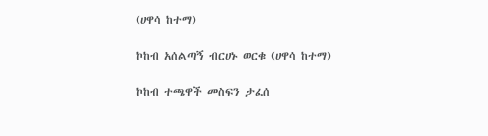(ሀዋሳ ከተማ)

ኮከብ አሰልጣኝ ብርሀኑ ወርቁ (ሀዋሳ ከተማ)

ኮከብ ተጫዋች መስፍን ታፈሰ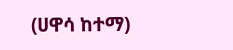(ሀዋሳ ከተማ)